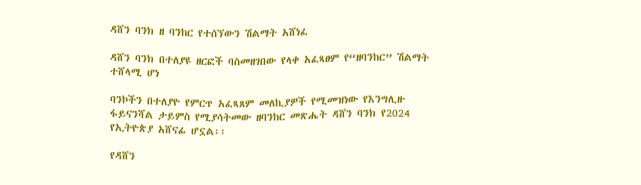ዳሸን ባንክ ዘ ባንከር የተሰኘውን ሽልማት አሸነፈ

ዳሸን ባንክ በተለያዩ ዘርፎች ባስመዘገበው የላቀ አፈጻፀም የ“ዘባንከር” ሽልማት ተሸላሚ ሆነ

ባንኮችን በተለያዮ የምርጥ አፈጻጸም መለኪያዎች የሚመዝነው የእንግሊዙ ፋይናንሻል ታይምስ የሚያሳትመው ዘባንከር መጽሔት ዳሸን ባንክ የ2024 የኢትዮጵያ አሸናፊ ሆኗል፡፡

የዳሸን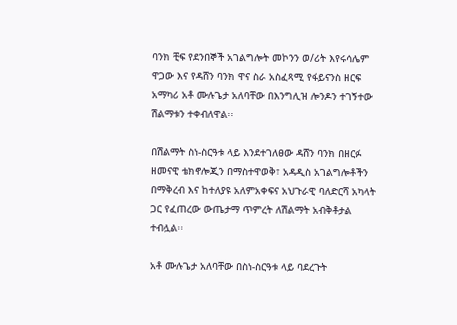ባንክ ቺፍ የደንበኞች አገልግሎት መኮንን ወ/ሪት እየሩሳሌም ዋጋው እና የዳሸን ባንክ ዋና ስራ አስፈጻሚ የፋይናንስ ዘርፍ አማካሪ አቶ ሙሉጌታ አለባቸው በእንግሊዝ ሎንዶን ተገኝተው ሽልማቱን ተቀብለዋል፡፡

በሽልማት ስነ-ስርዓቱ ላይ እንደተገለፀው ዳሸን ባንክ በዘርፉ ዘመናዊ ቴክኖሎጂን በማስተዋወቅ፣ አዳዲስ አገልግሎቶችን በማቅረብ እና ከተለያዩ አለምአቀፍና አህጉራዊ ባለድርሻ አካላት ጋር የፈጠረው ውጤታማ ጥምረት ለሽልማት አብቅቶታል ተብሏል፡፡

አቶ ሙሉጌታ አለባቸው በስነ-ስርዓቱ ላይ ባደረጉት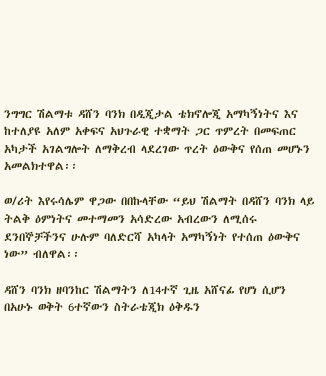ንግግር ሽልማቱ ዳሸን ባንክ በዲጂታል ቴክኖሎጂ አማካኝነትና እና ከተለያዩ አለም አቀፍና አህጉራዊ ተቋማት ጋር ጥምረት በመፍጠር አካታች አገልግሎት ለማቅረብ ላደረገው ጥረት ዕውቅና የሰጠ መሆኑን አመልክተዋል፡፡

ወ/ሪት እየሩሳሌም ዋጋው በበኩላቸው “ይህ ሽልማት በዳሸን ባንክ ላይ ትልቅ ዕምነትና መተማመን አሳድረው አብረውን ለሚሰሩ ደንበኞቻችንና ሁሉም ባለድርሻ አካላት አማካኝነት የተሰጠ ዕውቅና ነው” ብለዋል፡፡

ዳሸን ባንክ ዘባንከር ሽልማትን ለ14ተኛ ጊዜ አሸናፊ የሆነ ሲሆን በአሁኑ ወቅት 6ተኛውን ስትራቴጂክ ዕቅዱን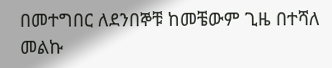በመተግበር ለደንበኞቹ ከመቼውም ጊዜ በተሻለ መልኩ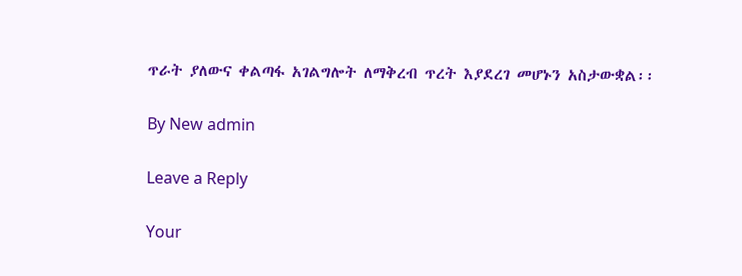ጥራት ያለውና ቀልጣፋ አገልግሎት ለማቅረብ ጥረት እያደረገ መሆኑን አስታውቋል፡፡

By New admin

Leave a Reply

Your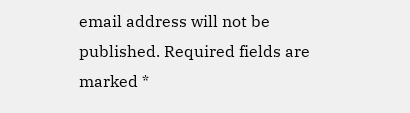email address will not be published. Required fields are marked *